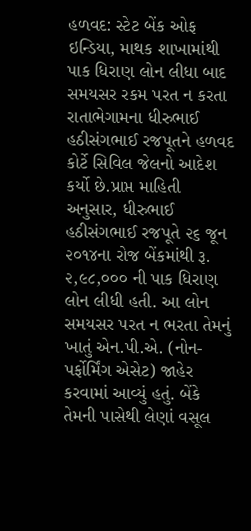હળવદ: સ્ટેટ બેંક ઓફ ઇન્ડિયા, માથક શાખામાંથી પાક ધિરાણ લોન લીધા બાદ સમયસર રકમ પરત ન કરતા રાતાભેગામના ધીરુભાઈ હઠીસંગભાઈ રજપૂતને હળવદ કોર્ટે સિવિલ જેલનો આદેશ કર્યો છે.પ્રાપ્ત માહિતી અનુસાર, ધીરુભાઈ હઠીસંગભાઈ રજપૂતે ૨૬ જૂન ૨૦૧૪ના રોજ બેંકમાંથી રૂ. ૨,૯૮,૦૦૦ ની પાક ધિરાણ લોન લીધી હતી. આ લોન સમયસર પરત ન ભરતા તેમનું ખાતું એન.પી.એ. (નોન-પર્ફોર્મિંગ એસેટ) જાહેર કરવામાં આવ્યું હતું. બેંકે તેમની પાસેથી લેણાં વસૂલ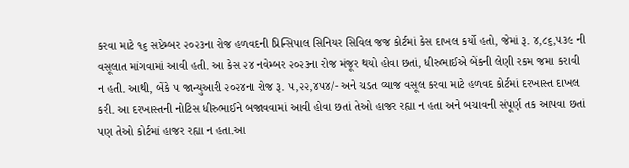કરવા માટે ૧૬ સપ્ટેમ્બર ૨૦૨૩ના રોજ હળવદની પ્રિન્સિપાલ સિનિયર સિવિલ જજ કોર્ટમાં કેસ દાખલ કર્યો હતો, જેમાં રૂ. ૪,૮૬,૫૩૯ ની વસૂલાત માંગવામાં આવી હતી. આ કેસ ૨૪ નવેમ્બર ૨૦૨૩ના રોજ મંજૂર થયો હોવા છતાં, ધીરુભાઈએ બેંકની લેણી રકમ જમા કરાવી ન હતી. આથી, બેંકે ૫ જાન્યુઆરી ૨૦૨૪ના રોજ રૂ. ૫,૨૨,૪૫૪/- અને ચડત વ્યાજ વસૂલ કરવા માટે હળવદ કોર્ટમાં દરખાસ્ત દાખલ કરી. આ દરખાસ્તની નોટિસ ધીરુભાઈને બજાવવામાં આવી હોવા છતાં તેઓ હાજર રહ્યા ન હતા અને બચાવની સંપૂર્ણ તક આપવા છતાં પણ તેઓ કોર્ટમાં હાજર રહ્યા ન હતા.આ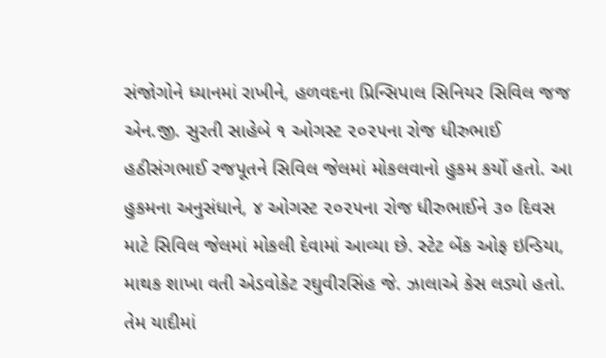સંજોગોને ધ્યાનમાં રાખીને, હળવદના પ્રિન્સિપાલ સિનિયર સિવિલ જજ એન.જી. સુરતી સાહેબે ૧ ઓગસ્ટ ૨૦૨૫ના રોજ ધીરુભાઈ હઠીસંગભાઈ રજપૂતને સિવિલ જેલમાં મોકલવાનો હુકમ કર્યો હતો. આ હુકમના અનુસંધાને, ૪ ઓગસ્ટ ૨૦૨૫ના રોજ ધીરુભાઈને ૩૦ દિવસ માટે સિવિલ જેલમાં મોકલી દેવામાં આવ્યા છે. સ્ટેટ બેંક ઓફ ઇન્ડિયા, માથક શાખા વતી એડવોકેટ રઘુવીરસિંહ જે. ઝાલાએ કેસ લડ્યો હતો. તેમ યાદીમાં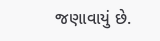જણાવાયું છે.